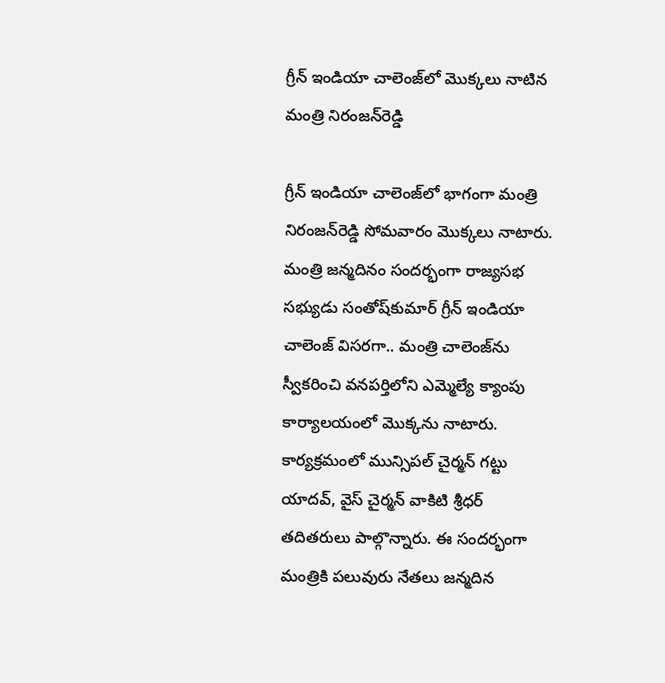గ్రీన్‌ ఇండియా చాలెంజ్‌లో మొక్కలు నాటిన మంత్రి నిరంజన్‌రెడ్డి

గ్రీన్‌ ఇండియా చాలెంజ్‌లో భాగంగా మంత్రి నిరంజన్‌రెడ్డి సోమవారం మొక్కలు నాటారు. మంత్రి జన్మదినం సందర్భంగా రాజ్యసభ సభ్యుడు సంతోష్‌కుమార్‌ గ్రీన్‌ ఇండియా చాలెంజ్‌ విసరగా.. మంత్రి చాలెంజ్‌ను స్వీకరించి వనపర్తిలోని ఎమ్మెల్యే క్యాంపు కార్యాలయంలో మొక్కను నాటారు. కార్యక్రమంలో మున్సిపల్‌ చైర్మన్‌ గట్టు యాదవ్‌, వైస్‌ చైర్మన్‌ వాకిటి శ్రీధర్‌ తదితరులు పాల్గొన్నారు. ఈ సందర్భంగా మంత్రికి పలువురు నేతలు జన్మదిన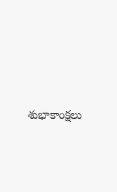శుభాకాంక్షలు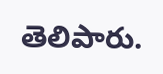తెలిపారు.